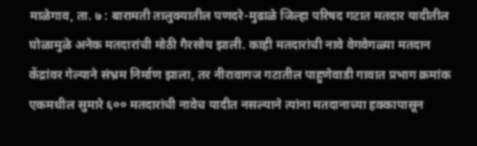माळेगाव, ता. ७ : बारामती तालुक्यातील पणदरे-मुढाळे जिल्हा परिषद गटात मतदार यादीतील घोळामुळे अनेक मतदारांची मोठी गैरसोय झाली. काही मतदारांची नावे वेगवेगळ्या मतदान केंद्रांवर गेल्याने संभ्रम निर्माण झाला, तर नीरावागज गटातील पाहुणेवाडी गावात प्रभाग क्रमांक एकमधील सुमारे ६०० मतदारांची नावेच यादीत नसल्याने त्यांना मतदानाच्या हक्कापासून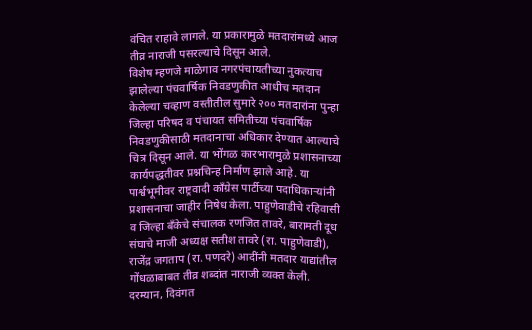वंचित राहावे लागले. या प्रकारामुळे मतदारांमध्ये आज तीव्र नाराजी पसरल्याचे दिसून आले.
विशेष म्हणजे माळेगाव नगरपंचायतीच्या नुकत्याच झालेल्या पंचवार्षिक निवडणुकीत आधीच मतदान केलेल्या चव्हाण वस्तीतील सुमारे २०० मतदारांना पुन्हा जिल्हा परिषद व पंचायत समितीच्या पंचवार्षिक निवडणुकीसाठी मतदानाचा अधिकार देण्यात आल्याचे चित्र दिसून आले. या भोंगळ कारभारामुळे प्रशासनाच्या कार्यपद्धतीवर प्रश्नचिन्ह निर्माण झाले आहे. या पार्श्वभूमीवर राष्ट्रवादी काँग्रेस पार्टीच्या पदाधिकाऱ्यांनी प्रशासनाचा जाहीर निषेध केला. पाहुणेवाडीचे रहिवासी व जिल्हा बँकेचे संचालक रणजित तावरे, बारामती दूध संघाचे माजी अध्यक्ष सतीश तावरे (रा. पाहुणेवाडी), राजेंद्र जगताप (रा. पणदरे) आदींनी मतदार याद्यांतील गोंधळाबाबत तीव्र शब्दांत नाराजी व्यक्त केली. दरम्यान, दिवंगत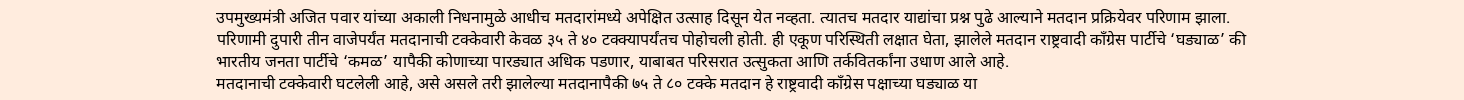उपमुख्यमंत्री अजित पवार यांच्या अकाली निधनामुळे आधीच मतदारांमध्ये अपेक्षित उत्साह दिसून येत नव्हता. त्यातच मतदार याद्यांचा प्रश्न पुढे आल्याने मतदान प्रक्रियेवर परिणाम झाला. परिणामी दुपारी तीन वाजेपर्यंत मतदानाची टक्केवारी केवळ ३५ ते ४० टक्क्यापर्यंतच पोहोचली होती. ही एकूण परिस्थिती लक्षात घेता, झालेले मतदान राष्ट्रवादी काँग्रेस पार्टीचे ‘घड्याळ’ की भारतीय जनता पार्टीचे ‘कमळ’ यापैकी कोणाच्या पारड्यात अधिक पडणार, याबाबत परिसरात उत्सुकता आणि तर्कवितर्कांना उधाण आले आहे.
मतदानाची टक्केवारी घटलेली आहे, असे असले तरी झालेल्या मतदानापैकी ७५ ते ८० टक्के मतदान हे राष्ट्रवादी काँग्रेस पक्षाच्या घड्याळ या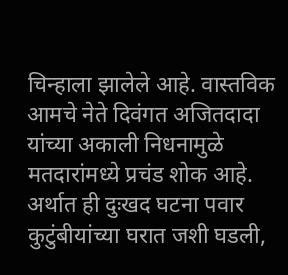चिन्हाला झालेले आहे. वास्तविक आमचे नेते दिवंगत अजितदादा यांच्या अकाली निधनामुळे मतदारांमध्ये प्रचंड शोक आहे. अर्थात ही दुःखद घटना पवार कुटुंबीयांच्या घरात जशी घडली,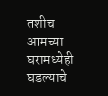तशीच आमच्या घरामध्येही घडल्याचे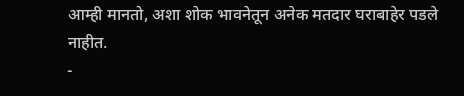आम्ही मानतो, अशा शोक भावनेतून अनेक मतदार घराबाहेर पडले नाहीत.
-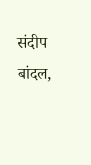संदीप बांदल,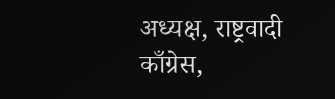अध्यक्ष, राष्ट्रवादी काँग्रेस,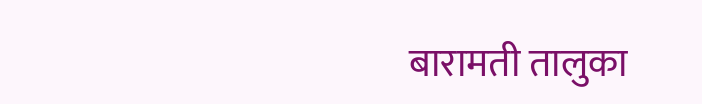बारामती तालुका